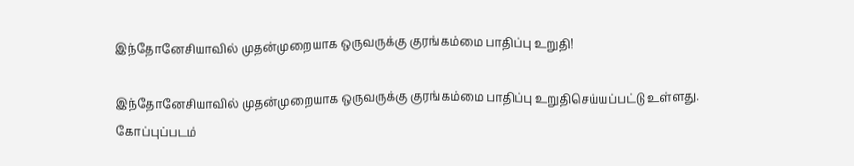இந்தோனேசியாவில் முதன்முறையாக ஒருவருக்கு குரங்கம்மை பாதிப்பு உறுதி!

இந்தோனேசியாவில் முதன்முறையாக ஒருவருக்கு குரங்கம்மை பாதிப்பு உறுதிசெய்யப்பட்டு உள்ளது.
கோப்புப்படம்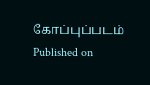கோப்புப்படம்
Published on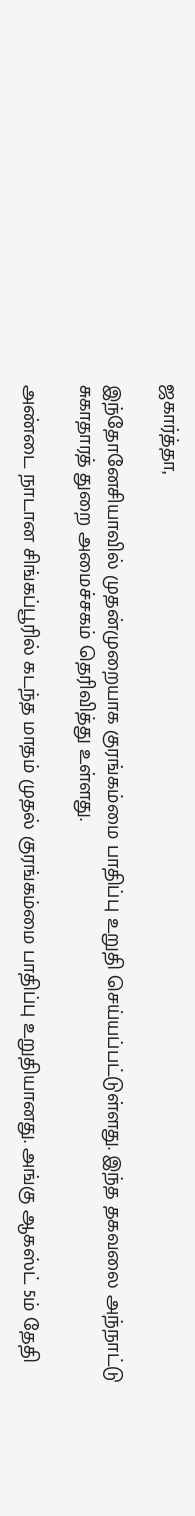ஜகார்த்தா,

இந்தோனேசியாவில் முதன்முறையாக குரங்கம்மை பாதிப்பு உறுதி செய்யப்பட்டுள்ளது. இந்த தகவலை அந்நாட்டு சுகாதாரத் துறை அமைச்சகம் தெரிவித்து உள்ளது.

அண்டை நாடான சிங்கப்பூரில் கடந்த மாதம் முதல் குரங்கம்மை பாதிப்பு உறுதியானது. அங்கு ஆகஸ்ட் 5ம் தேதி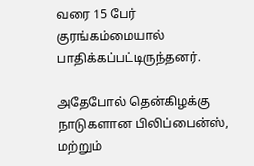வரை 15 பேர் குரங்கம்மையால் பாதிக்கப்பட்டிருந்தனர்.

அதேபோல் தென்கிழக்கு நாடுகளான பிலிப்பைன்ஸ், மற்றும்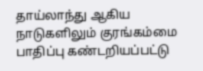தாய்லாந்து ஆகிய நாடுகளிலும் குரங்கம்மை பாதிப்பு கண்டறியப்பட்டு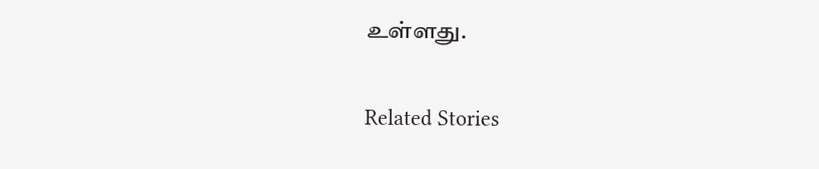உள்ளது.

Related Stories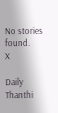No stories found.
X

Daily Thanthi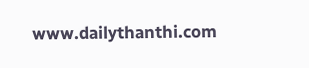www.dailythanthi.com